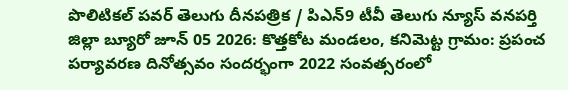పొలిటికల్ పవర్ తెలుగు దీనపత్రిక / పిఎన్9 టీవీ తెలుగు న్యూస్ వనపర్తి జిల్లా బ్యూరో జూన్ 05 2026: కొత్తకోట మండలం, కనిమెట్ట గ్రామం: ప్రపంచ పర్యావరణ దినోత్సవం సందర్భంగా 2022 సంవత్సరంలో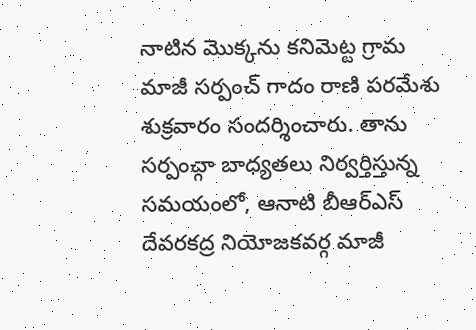నాటిన మొక్కను కనిమెట్ట గ్రామ మాజీ సర్పంచ్ గాదం రాణి పరమేశు శుక్రవారం సందర్శించారు. తాను సర్పంచ్గా బాధ్యతలు నిర్వర్తిస్తున్న సమయంలో, ఆనాటి బీఆర్ఎస్ దేవరకద్ర నియోజకవర్గ మాజీ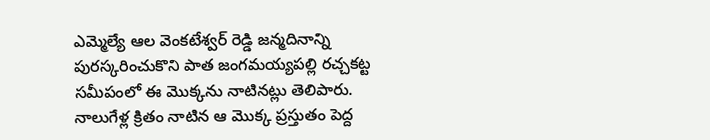ఎమ్మెల్యే ఆల వెంకటేశ్వర్ రెడ్డి జన్మదినాన్ని పురస్కరించుకొని పాత జంగమయ్యపల్లి రచ్చకట్ట సమీపంలో ఈ మొక్కను నాటినట్లు తెలిపారు. నాలుగేళ్ల క్రితం నాటిన ఆ మొక్క ప్రస్తుతం పెద్ద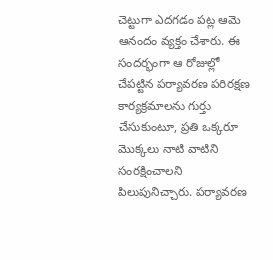చెట్టుగా ఎదగడం పట్ల ఆమె ఆనందం వ్యక్తం చేశారు. ఈ సందర్భంగా ఆ రోజుల్లో చేపట్టిన పర్యావరణ పరిరక్షణ కార్యక్రమాలను గుర్తు చేసుకుంటూ, ప్రతి ఒక్కరూ మొక్కలు నాటి వాటిని సంరక్షించాలని పిలుపునిచ్చారు. పర్యావరణ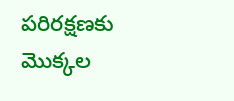పరిరక్షణకు మొక్కల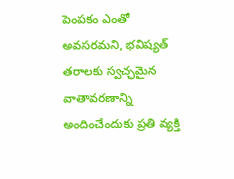పెంపకం ఎంతో అవసరమని, భవిష్యత్ తరాలకు స్వచ్ఛమైన వాతావరణాన్ని అందించేందుకు ప్రతి వ్యక్తి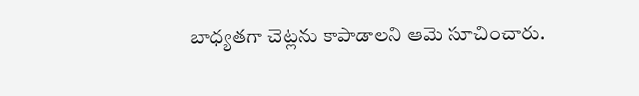బాధ్యతగా చెట్లను కాపాడాలని ఆమె సూచించారు.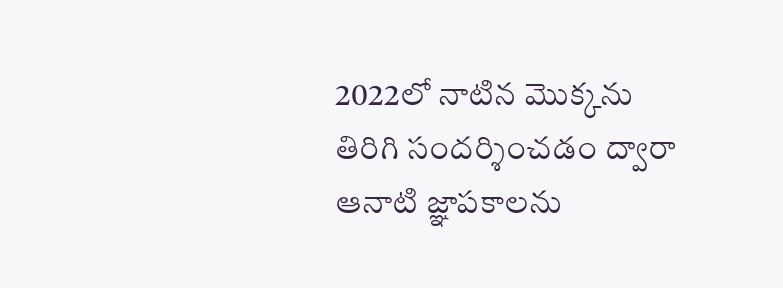2022లో నాటిన మొక్కను తిరిగి సందర్శించడం ద్వారా ఆనాటి జ్ఞాపకాలను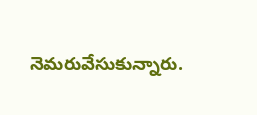నెమరువేసుకున్నారు.